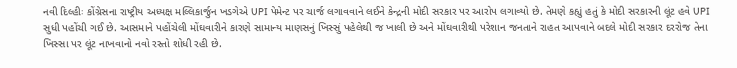નવી દિલ્હીઃ કોંગ્રેસના રાષ્ટ્રીય અધ્યક્ષ મલ્લિકાર્જુન ખડગેએ UPI પેમેન્ટ પર ચાર્જ લગાવવાને લઈને કેન્દ્રની મોદી સરકાર પર આરોપ લગાવ્યો છે. તેમણે કહ્યું હતું કે મોદી સરકારની લૂંટ હવે UPI સુધી પહોંચી ગઈ છે. આસમાને પહોંચેલી મોંઘવારીને કારણે સામાન્ય માણસનું ખિસ્સું પહેલેથી જ ખાલી છે અને મોંઘવારીથી પરેશાન જનતાને રાહત આપવાને બદલે મોદી સરકાર દરરોજ તેના ખિસ્સા પર લૂંટ નાખવાનો નવો રસ્તો શોધી રહી છે.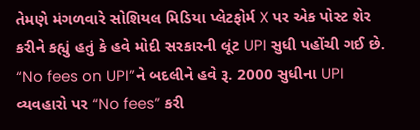તેમણે મંગળવારે સોશિયલ મિડિયા પ્લેટફોર્મ X પર એક પોસ્ટ શેર કરીને કહ્યું હતું કે હવે મોદી સરકારની લૂંટ UPI સુધી પહોંચી ગઈ છે. “No fees on UPI”ને બદલીને હવે રૂ. 2000 સુધીના UPI વ્યવહારો પર “No fees” કરી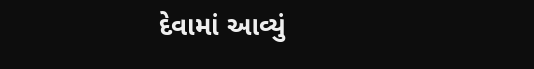દેવામાં આવ્યું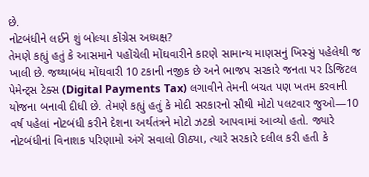છે.
નોટબંધીને લઈને શું બોલ્યા કોંગ્રેસ અધ્યક્ષ?
તેમણે કહ્યું હતું કે આસમાને પહોંચેલી મોંઘવારીને કારણે સામાન્ય માણસનું ખિસ્સું પહેલેથી જ ખાલી છે. જથ્થાબંધ મોંઘવારી 10 ટકાની નજીક છે અને ભાજપ સરકારે જનતા પર ડિજિટલ પેમેન્ટ્સ ટેક્સ (Digital Payments Tax) લગાવીને તેમની બચત પણ ખતમ કરવાની યોજના બનાવી દીધી છે. તેમણે કહ્યું હતું કે મોદી સરકારનો સૌથી મોટો પલટવાર જુઓ—10 વર્ષ પહેલાં નોટબંધી કરીને દેશના અર્થતંત્રને મોટો ઝટકો આપવામાં આવ્યો હતો. જ્યારે નોટબંધીનાં વિનાશક પરિણામો અંગે સવાલો ઊઠ્યા, ત્યારે સરકારે દલીલ કરી હતી કે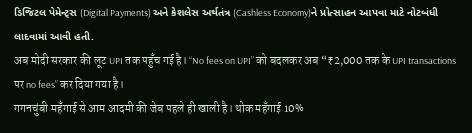ડિજિટલ પેમેન્ટ્સ (Digital Payments) અને કેશલેસ અર્થતંત્ર (Cashless Economy)ને પ્રોત્સાહન આપવા માટે નોટબંધી લાદવામાં આવી હતી.
अब मोदी सरकार की लूट UPI तक पहुँच गई है। “No fees on UPI” को बदलकर अब “₹2,000 तक के UPI transactions पर no fees” कर दिया गया है।
गगनचुंबी महँगाई से आम आदमी की जेब पहले ही खाली है। थोक महँगाई 10%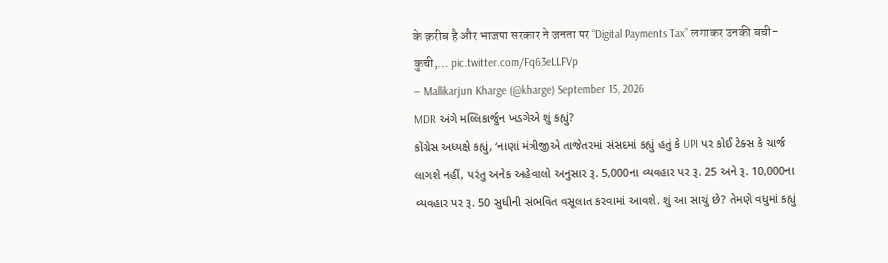के क़रीब है और भाजपा सरकार ने जनता पर “Digital Payments Tax” लगाकर उनकी बची-कुची,… pic.twitter.com/Fq63eLLFVp
— Mallikarjun Kharge (@kharge) September 15, 2026
MDR અંગે મલ્લિકાર્જુન ખડગેએ શું કહ્યું?
કોંગ્રેસ અધ્યક્ષે કહ્યું, ‘નાણાં મંત્રીજીએ તાજેતરમાં સંસદમાં કહ્યું હતું કે UPI પર કોઈ ટેક્સ કે ચાર્જ લાગશે નહીં, પરંતુ અનેક અહેવાલો અનુસાર રૂ. 5,000ના વ્યવહાર પર રૂ. 25 અને રૂ. 10,000ના વ્યવહાર પર રૂ. 50 સુધીની સંભવિત વસૂલાત કરવામાં આવશે. શું આ સાચું છે? તેમણે વધુમાં કહ્યું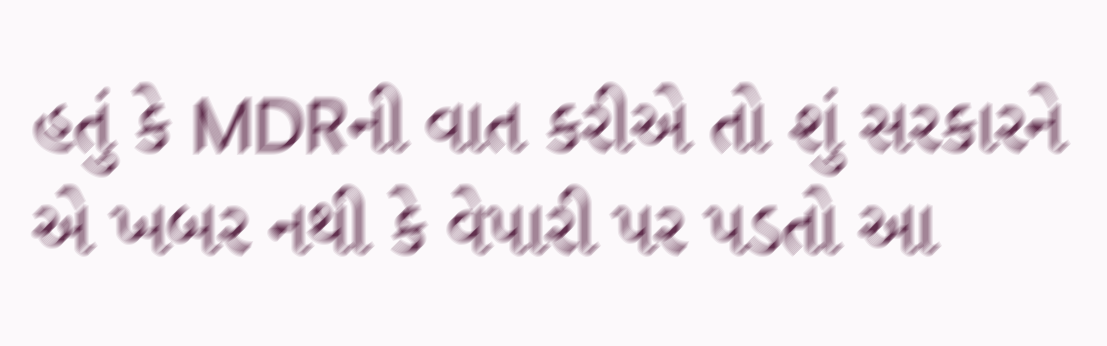હતું કે MDRની વાત કરીએ તો શું સરકારને એ ખબર નથી કે વેપારી પર પડતો આ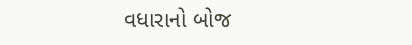વધારાનો બોજ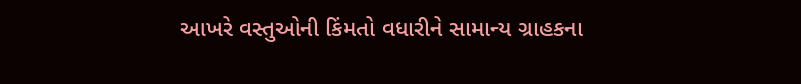આખરે વસ્તુઓની કિંમતો વધારીને સામાન્ય ગ્રાહકના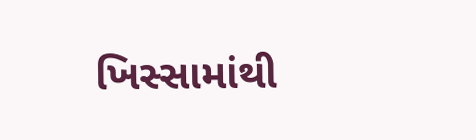ખિસ્સામાંથી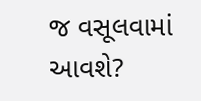જ વસૂલવામાં આવશે?